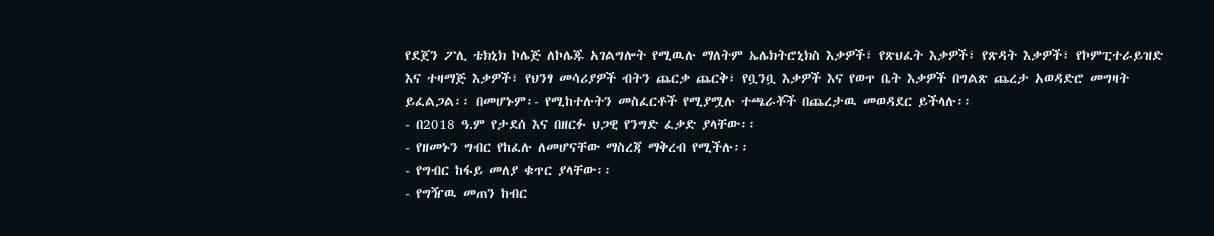የደጀን ፖሊ ቴክኒክ ኮሌጅ ለኮሌጁ አገልግሎት የሚዉሉ ማለትም ኤሌክትሮኒክስ እቃዎች፣ የጽህፈት እቃዎች፣ የጽዳት እቃዎች፣ የኮምፒተራይዝድ እና ተዛማጅ እቃዎች፣ የህንፃ መሳሪያዎች ብትን ጨርቃ ጨርቅ፣ የቧንቧ እቃዎች እና የወጥ ቤት እቃዎች በግልጽ ጨረታ አወዳድሮ መግዛት ይፈልጋል፡፡ በመሆኑም፡- የሚከተሉትን መስፈርቶች የሚያሟሉ ተጫራቾች በጨረታዉ መወዳደር ይችላሉ፡፡
- በ2018 ዓ.ም የታደሰ እና በዘርፉ ህጋዊ የንግድ ፈቃድ ያላቸው፡፡
- የዘመኑን ግብር የከፈሉ ለመሆናቸው ማስረጃ ማቅረብ የሚችሉ፡፡
- የግብር ከፋይ መለያ ቁጥር ያላቸው፡፡
- የግዥዉ መጠን ከብር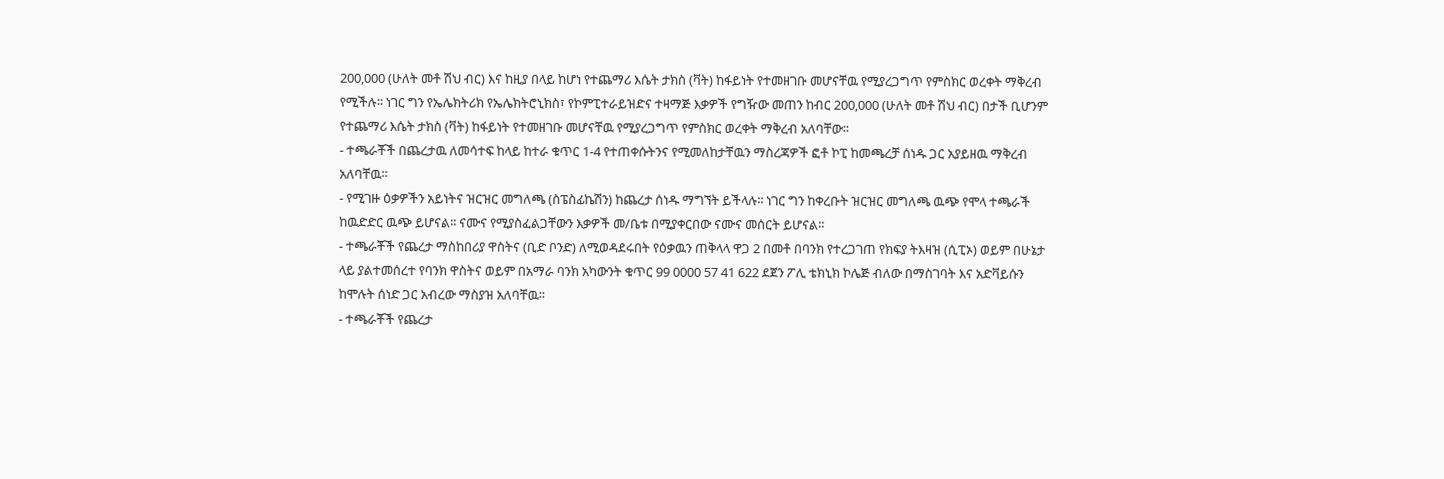200,000 (ሁለት መቶ ሽህ ብር) እና ከዚያ በላይ ከሆነ የተጨማሪ እሴት ታክስ (ቫት) ከፋይነት የተመዘገቡ መሆናቸዉ የሚያረጋግጥ የምስክር ወረቀት ማቅረብ የሚችሉ፡፡ ነገር ግን የኤሌክትሪክ የኤሌክትሮኒክስ፣ የኮምፒተራይዝድና ተዛማጅ እቃዎች የግዥው መጠን ከብር 200,000 (ሁለት መቶ ሽህ ብር) በታች ቢሆንም የተጨማሪ እሴት ታክስ (ቫት) ከፋይነት የተመዘገቡ መሆናቸዉ የሚያረጋግጥ የምስክር ወረቀት ማቅረብ አለባቸው፡፡
- ተጫራቾች በጨረታዉ ለመሳተፍ ከላይ ከተራ ቁጥር 1-4 የተጠቀሱትንና የሚመለከታቸዉን ማስረጃዎች ፎቶ ኮፒ ከመጫረቻ ሰነዱ ጋር አያይዘዉ ማቅረብ አለባቸዉ፡፡
- የሚገዙ ዕቃዎችን አይነትና ዝርዝር መግለጫ (ስፔስፊኬሽን) ከጨረታ ሰነዱ ማግኘት ይችላሉ፡፡ ነገር ግን ከቀረቡት ዝርዝር መግለጫ ዉጭ የሞላ ተጫራች ከዉድድር ዉጭ ይሆናል፡፡ ናሙና የሚያስፈልጋቸውን እቃዎች መ/ቤቱ በሚያቀርበው ናሙና መሰርት ይሆናል፡፡
- ተጫራቾች የጨረታ ማስከበሪያ ዋስትና (ቢድ ቦንድ) ለሚወዳደሩበት የዕቃዉን ጠቅላላ ዋጋ 2 በመቶ በባንክ የተረጋገጠ የክፍያ ትእዛዝ (ሲፒኦ) ወይም በሁኔታ ላይ ያልተመሰረተ የባንክ ዋስትና ወይም በአማራ ባንክ አካውንት ቁጥር 99 0000 57 41 622 ደጀን ፖሊ ቴክኒክ ኮሌጅ ብለው በማስገባት እና አድቫይሱን ከሞሉት ሰነድ ጋር አብረው ማስያዝ አለባቸዉ፡፡
- ተጫራቾች የጨረታ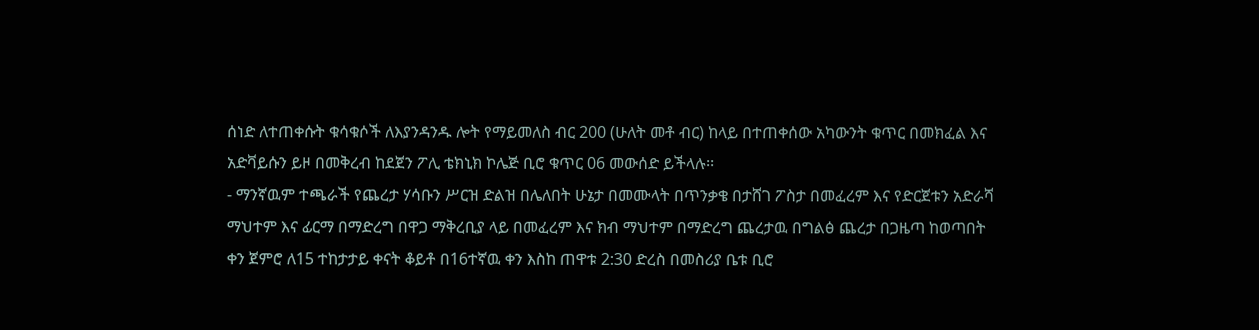ሰነድ ለተጠቀሱት ቁሳቁሶች ለእያንዳንዱ ሎት የማይመለስ ብር 200 (ሁለት መቶ ብር) ከላይ በተጠቀሰው አካውንት ቁጥር በመክፈል እና አድቫይሱን ይዞ በመቅረብ ከደጀን ፖሊ ቴክኒክ ኮሌጅ ቢሮ ቁጥር 06 መውሰድ ይችላሉ፡፡
- ማንኛዉም ተጫራች የጨረታ ሃሳቡን ሥርዝ ድልዝ በሌለበት ሁኔታ በመሙላት በጥንቃቄ በታሸገ ፖስታ በመፈረም እና የድርጀቱን አድራሻ ማህተም እና ፊርማ በማድረግ በዋጋ ማቅረቢያ ላይ በመፈረም እና ክብ ማህተም በማድረግ ጨረታዉ በግልፅ ጨረታ በጋዜጣ ከወጣበት ቀን ጀምሮ ለ15 ተከታታይ ቀናት ቆይቶ በ16ተኛዉ ቀን እስከ ጠዋቱ 2:30 ድረስ በመስሪያ ቤቱ ቢሮ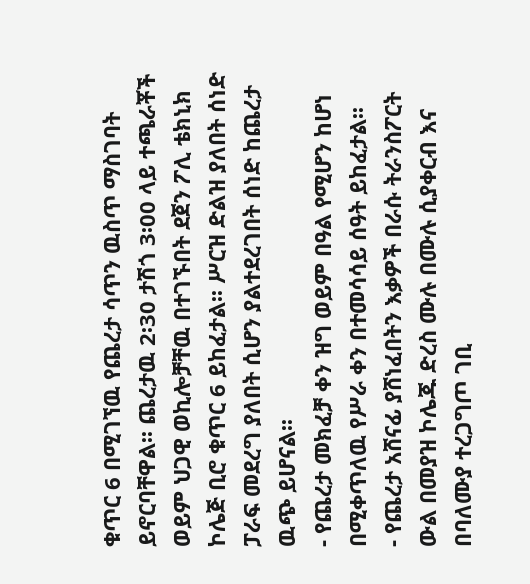ቁጥር 6 በሚገኘዉ የጨረታ ሳጥን ዉስጥ ማስገባት ይኖርባቸዋል፡፡ ጨረታዉ 2፡30 ታሽጎ 3፡00 ላይ ተጫራቾች ወይም ህጋዊ ወኪሎቻቸዉ በተገኙበት ደጀን ፖሊ ቴክኒክ ኮሌጅ ቢሮ ቁጥር 6 ይከፈታል፡፡ ሥርዝ ድልዝ ያለበት ሰነድ ፓራፍ መደረግ ያለበት ሲሆን ያልተደረገበት ሰነድ ከጨረታ ዉጭ ይሆናል፡፡
- የጨረታ መክፈቻ ቀን ዝግ ወይም በዓል የሚሆን ከሆነ በሚቀጥለዉ የሥራ ቀን በተመሳሳይ ሰዓት ይከፈታል፡፡
- የጨረታ አሸናፊ ያሸነፈበትን እቃዎች በራሱ ትራንስፖርት ውል በመያዝ ኮሌጁ ድረስ ሙሉ በሙሉ ሲያቀርብ እና በባለሙያ ተረጋግጦ ገቢ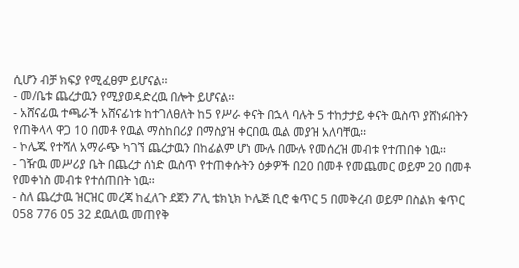ሲሆን ብቻ ክፍያ የሚፈፀም ይሆናል፡፡
- መ/ቤቱ ጨረታዉን የሚያወዳድረዉ በሎት ይሆናል፡፡
- አሸናፊዉ ተጫራች አሸናፊነቱ ከተገለፀለት ከ5 የሥራ ቀናት በኋላ ባሉት 5 ተከታታይ ቀናት ዉስጥ ያሸነፉበትን የጠቅላላ ዋጋ 10 በመቶ የዉል ማስከበሪያ በማስያዝ ቀርበዉ ዉል መያዝ አለባቸዉ፡፡
- ኮሌጁ የተሻለ አማራጭ ካገኘ ጨረታዉን በከፊልም ሆነ ሙሉ በሙሉ የመሰረዝ መብቱ የተጠበቀ ነዉ፡፡
- ገዥዉ መሥሪያ ቤት በጨረታ ሰነድ ዉስጥ የተጠቀሱትን ዕቃዎች በ20 በመቶ የመጨመር ወይም 20 በመቶ የመቀነስ መብቱ የተሰጠበት ነዉ፡፡
- ስለ ጨረታዉ ዝርዝር መረጃ ከፈለጉ ደጀን ፖሊ ቴክኒክ ኮሌጅ ቢሮ ቁጥር 5 በመቅረብ ወይም በስልክ ቁጥር 058 776 05 32 ደዉለዉ መጠየቅ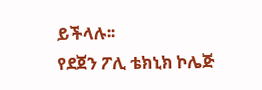ይችላሉ፡፡
የደጀን ፖሊ ቴክኒክ ኮሌጅ